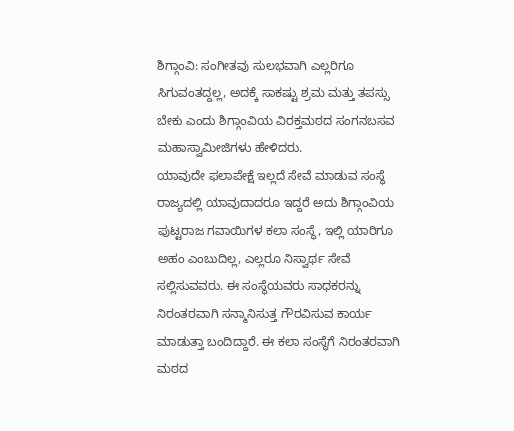ಶಿಗ್ಗಾಂವಿ: ಸಂಗೀತವು ಸುಲಭವಾಗಿ ಎಲ್ಲರಿಗೂ ಸಿಗುವಂತದ್ದಲ್ಲ, ಅದಕ್ಕೆ ಸಾಕಷ್ಟು ಶ್ರಮ ಮತ್ತು ತಪಸ್ಸು ಬೇಕು ಎಂದು ಶಿಗ್ಗಾಂವಿಯ ವಿರಕ್ತಮಠದ ಸಂಗನಬಸವ ಮಹಾಸ್ವಾಮೀಜಿಗಳು ಹೇಳಿದರು.
ಯಾವುದೇ ಫಲಾಪೇಕ್ಷೆ ಇಲ್ಲದೆ ಸೇವೆ ಮಾಡುವ ಸಂಸ್ಥೆ ರಾಜ್ಯದಲ್ಲಿ ಯಾವುದಾದರೂ ಇದ್ದರೆ ಅದು ಶಿಗ್ಗಾಂವಿಯ ಪುಟ್ಟರಾಜ ಗವಾಯಿಗಳ ಕಲಾ ಸಂಸ್ಥೆ, ಇಲ್ಲಿ ಯಾರಿಗೂ ಅಹಂ ಎಂಬುದಿಲ್ಲ, ಎಲ್ಲರೂ ನಿಸ್ವಾರ್ಥ ಸೇವೆ ಸಲ್ಲಿಸುವವರು. ಈ ಸಂಸ್ಥೆಯವರು ಸಾಧಕರನ್ನು ನಿರಂತರವಾಗಿ ಸನ್ಮಾನಿಸುತ್ತ ಗೌರವಿಸುವ ಕಾರ್ಯ ಮಾಡುತ್ತಾ ಬಂದಿದ್ದಾರೆ. ಈ ಕಲಾ ಸಂಸ್ಥೆಗೆ ನಿರಂತರವಾಗಿ ಮಠದ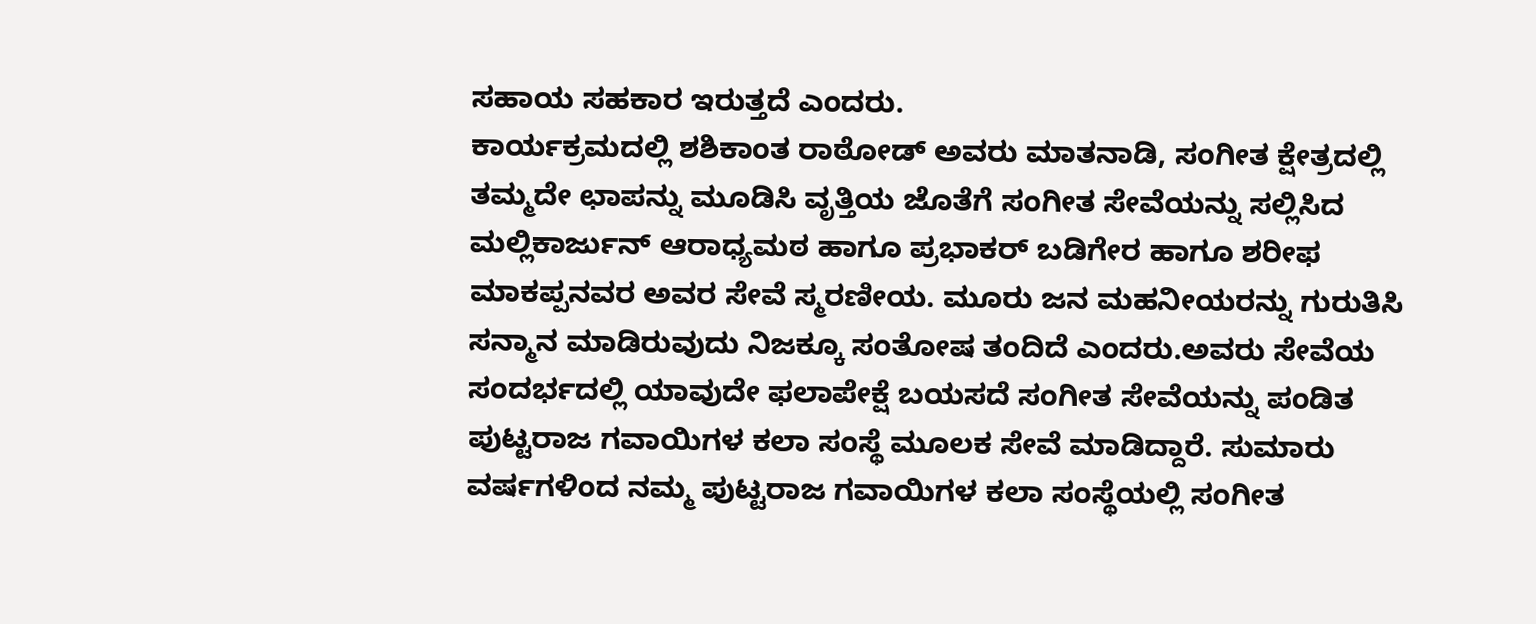ಸಹಾಯ ಸಹಕಾರ ಇರುತ್ತದೆ ಎಂದರು.
ಕಾರ್ಯಕ್ರಮದಲ್ಲಿ ಶಶಿಕಾಂತ ರಾಠೋಡ್ ಅವರು ಮಾತನಾಡಿ, ಸಂಗೀತ ಕ್ಷೇತ್ರದಲ್ಲಿ ತಮ್ಮದೇ ಛಾಪನ್ನು ಮೂಡಿಸಿ ವೃತ್ತಿಯ ಜೊತೆಗೆ ಸಂಗೀತ ಸೇವೆಯನ್ನು ಸಲ್ಲಿಸಿದ ಮಲ್ಲಿಕಾರ್ಜುನ್ ಆರಾಧ್ಯಮಠ ಹಾಗೂ ಪ್ರಭಾಕರ್ ಬಡಿಗೇರ ಹಾಗೂ ಶರೀಫ ಮಾಕಪ್ಪನವರ ಅವರ ಸೇವೆ ಸ್ಮರಣೀಯ. ಮೂರು ಜನ ಮಹನೀಯರನ್ನು ಗುರುತಿಸಿ ಸನ್ಮಾನ ಮಾಡಿರುವುದು ನಿಜಕ್ಕೂ ಸಂತೋಷ ತಂದಿದೆ ಎಂದರು.ಅವರು ಸೇವೆಯ ಸಂದರ್ಭದಲ್ಲಿ ಯಾವುದೇ ಫಲಾಪೇಕ್ಷೆ ಬಯಸದೆ ಸಂಗೀತ ಸೇವೆಯನ್ನು ಪಂಡಿತ ಪುಟ್ಟರಾಜ ಗವಾಯಿಗಳ ಕಲಾ ಸಂಸ್ಥೆ ಮೂಲಕ ಸೇವೆ ಮಾಡಿದ್ದಾರೆ. ಸುಮಾರು ವರ್ಷಗಳಿಂದ ನಮ್ಮ ಪುಟ್ಟರಾಜ ಗವಾಯಿಗಳ ಕಲಾ ಸಂಸ್ಥೆಯಲ್ಲಿ ಸಂಗೀತ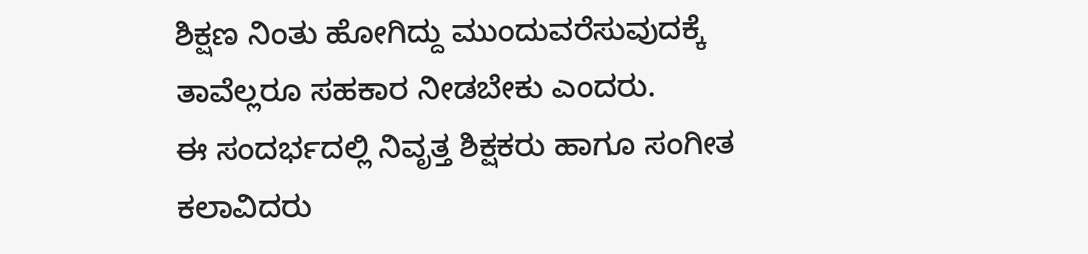ಶಿಕ್ಷಣ ನಿಂತು ಹೋಗಿದ್ದು ಮುಂದುವರೆಸುವುದಕ್ಕೆ ತಾವೆಲ್ಲರೂ ಸಹಕಾರ ನೀಡಬೇಕು ಎಂದರು.
ಈ ಸಂದರ್ಭದಲ್ಲಿ ನಿವೃತ್ತ ಶಿಕ್ಷಕರು ಹಾಗೂ ಸಂಗೀತ ಕಲಾವಿದರು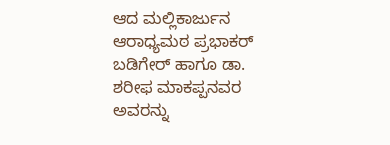ಆದ ಮಲ್ಲಿಕಾರ್ಜುನ ಆರಾಧ್ಯಮಠ ಪ್ರಭಾಕರ್ ಬಡಿಗೇರ್ ಹಾಗೂ ಡಾ. ಶರೀಫ ಮಾಕಪ್ಪನವರ ಅವರನ್ನು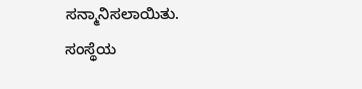ಸನ್ಮಾನಿಸಲಾಯಿತು.
ಸಂಸ್ಥೆಯ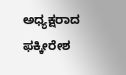ಅಧ್ಯಕ್ಷರಾದ ಫಕ್ಕೀರೇಶ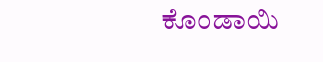ಕೊಂಡಾಯಿ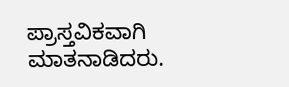ಪ್ರಾಸ್ತವಿಕವಾಗಿ ಮಾತನಾಡಿದರು.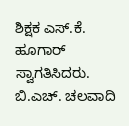ಶಿಕ್ಷಕ ಎಸ್.ಕೆ. ಹೂಗಾರ್ ಸ್ವಾಗತಿಸಿದರು. ಬಿ.ಎಚ್. ಚಲವಾದಿ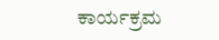ಕಾರ್ಯಕ್ರಮ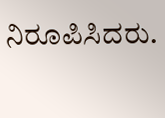ನಿರೂಪಿಸಿದರು.